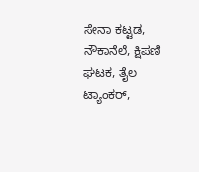ಸೇನಾ ಕಟ್ಟಡ, ನೌಕಾನೆಲೆ, ಕ್ಷಿಪಣಿ ಘಟಕ, ತೈಲ ಟ್ಯಾಂಕರ್,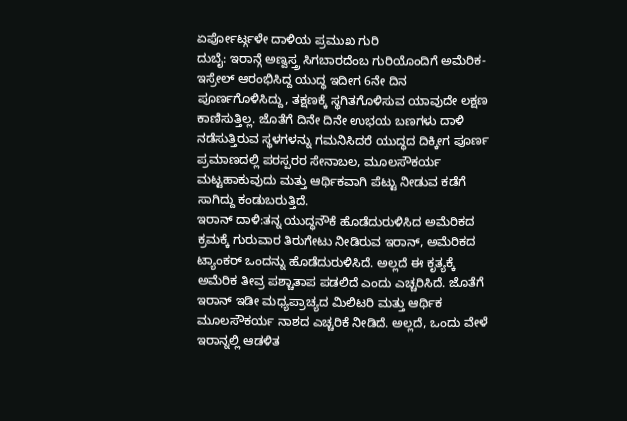ಏರ್ಪೋರ್ಟ್ಗಳೇ ದಾಳಿಯ ಪ್ರಮುಖ ಗುರಿ
ದುಬೈ: ಇರಾನ್ಗೆ ಅಣ್ವಸ್ತ್ರ ಸಿಗಬಾರದೆಂಬ ಗುರಿಯೊಂದಿಗೆ ಅಮೆರಿಕ- ಇಸ್ರೇಲ್ ಆರಂಭಿಸಿದ್ದ ಯುದ್ಧ ಇದೀಗ 6ನೇ ದಿನ ಪೂರ್ಣಗೊಳಿಸಿದ್ದು, ತಕ್ಷಣಕ್ಕೆ ಸ್ಥಗಿತಗೊಳಿಸುವ ಯಾವುದೇ ಲಕ್ಷಣ ಕಾಣಿಸುತ್ತಿಲ್ಲ. ಜೊತೆಗೆ ದಿನೇ ದಿನೇ ಉಭಯ ಬಣಗಳು ದಾಳಿ ನಡೆಸುತ್ತಿರುವ ಸ್ಥಳಗಳನ್ನು ಗಮನಿಸಿದರೆ ಯುದ್ಧದ ದಿಕ್ಕೀಗ ಪೂರ್ಣ ಪ್ರಮಾಣದಲ್ಲಿ ಪರಸ್ಪರರ ಸೇನಾಬಲ, ಮೂಲಸೌಕರ್ಯ ಮಟ್ಟಹಾಕುವುದು ಮತ್ತು ಆರ್ಥಿಕವಾಗಿ ಪೆಟ್ಟು ನೀಡುವ ಕಡೆಗೆ ಸಾಗಿದ್ದು ಕಂಡುಬರುತ್ತಿದೆ.
ಇರಾನ್ ದಾಳಿ:ತನ್ನ ಯುದ್ಧನೌಕೆ ಹೊಡೆದುರುಳಿಸಿದ ಅಮೆರಿಕದ ಕ್ರಮಕ್ಕೆ ಗುರುವಾರ ತಿರುಗೇಟು ನೀಡಿರುವ ಇರಾನ್, ಅಮೆರಿಕದ ಟ್ಯಾಂಕರ್ ಒಂದನ್ನು ಹೊಡೆದುರುಳಿಸಿದೆ. ಅಲ್ಲದೆ ಈ ಕೃತ್ಯಕ್ಕೆ ಅಮೆರಿಕ ತೀವ್ರ ಪಶ್ಚಾತಾಪ ಪಡಲಿದೆ ಎಂದು ಎಚ್ಚರಿಸಿದೆ. ಜೊತೆಗೆ ಇರಾನ್ ಇಡೀ ಮಧ್ಯಪ್ರಾಚ್ಯದ ಮಿಲಿಟರಿ ಮತ್ತು ಆರ್ಥಿಕ ಮೂಲಸೌಕರ್ಯ ನಾಶದ ಎಚ್ಚರಿಕೆ ನೀಡಿದೆ. ಅಲ್ಲದೆ, ಒಂದು ವೇಳೆ ಇರಾನ್ನಲ್ಲಿ ಆಡಳಿತ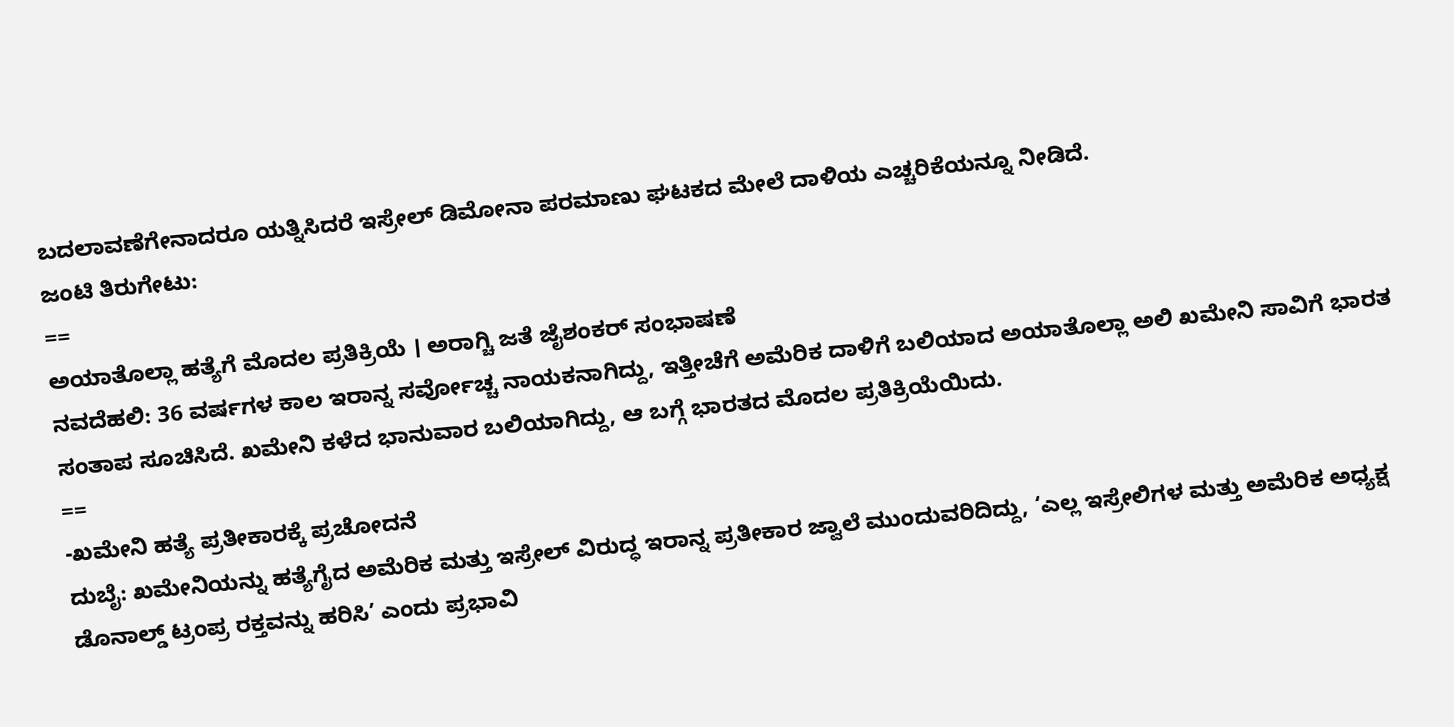ಬದಲಾವಣೆಗೇನಾದರೂ ಯತ್ನಿಸಿದರೆ ಇಸ್ರೇಲ್ ಡಿಮೋನಾ ಪರಮಾಣು ಘಟಕದ ಮೇಲೆ ದಾಳಿಯ ಎಚ್ಚರಿಕೆಯನ್ನೂ ನೀಡಿದೆ.
ಜಂಟಿ ತಿರುಗೇಟು:
==
ಅಯಾತೊಲ್ಲಾ ಹತ್ಯೆಗೆ ಮೊದಲ ಪ್ರತಿಕ್ರಿಯೆ । ಅರಾಗ್ಚಿ ಜತೆ ಜೈಶಂಕರ್ ಸಂಭಾಷಣೆ
ನವದೆಹಲಿ: 36 ವರ್ಷಗಳ ಕಾಲ ಇರಾನ್ನ ಸರ್ವೋಚ್ಚ ನಾಯಕನಾಗಿದ್ದು, ಇತ್ತೀಚೆಗೆ ಅಮೆರಿಕ ದಾಳಿಗೆ ಬಲಿಯಾದ ಅಯಾತೊಲ್ಲಾ ಅಲಿ ಖಮೇನಿ ಸಾವಿಗೆ ಭಾರತ ಸಂತಾಪ ಸೂಚಿಸಿದೆ. ಖಮೇನಿ ಕಳೆದ ಭಾನುವಾರ ಬಲಿಯಾಗಿದ್ದು, ಆ ಬಗ್ಗೆ ಭಾರತದ ಮೊದಲ ಪ್ರತಿಕ್ರಿಯೆಯಿದು.
==
-ಖಮೇನಿ ಹತ್ಯೆ ಪ್ರತೀಕಾರಕ್ಕೆ ಪ್ರಚೋದನೆ
ದುಬೈ: ಖಮೇನಿಯನ್ನು ಹತ್ಯೆಗೈದ ಅಮೆರಿಕ ಮತ್ತು ಇಸ್ರೇಲ್ ವಿರುದ್ಧ ಇರಾನ್ನ ಪ್ರತೀಕಾರ ಜ್ವಾಲೆ ಮುಂದುವರಿದಿದ್ದು, ‘ಎಲ್ಲ ಇಸ್ರೇಲಿಗಳ ಮತ್ತು ಅಮೆರಿಕ ಅಧ್ಯಕ್ಷ ಡೊನಾಲ್ಡ್ ಟ್ರಂಪ್ರ ರಕ್ತವನ್ನು ಹರಿಸಿ’ ಎಂದು ಪ್ರಭಾವಿ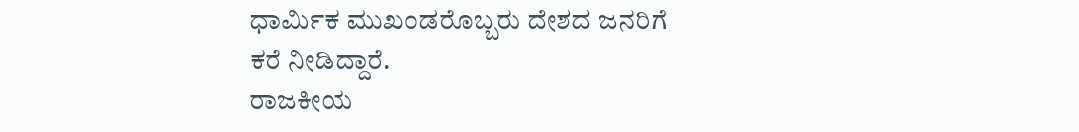ಧಾರ್ಮಿಕ ಮುಖಂಡರೊಬ್ಬರು ದೇಶದ ಜನರಿಗೆ ಕರೆ ನೀಡಿದ್ದಾರೆ.
ರಾಜಕೀಯ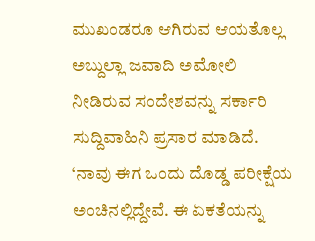ಮುಖಂಡರೂ ಆಗಿರುವ ಆಯತೊಲ್ಲ ಅಬ್ದುಲ್ಲಾ ಜವಾದಿ ಅಮೋಲಿ ನೀಡಿರುವ ಸಂದೇಶವನ್ನು ಸರ್ಕಾರಿ ಸುದ್ದಿವಾಹಿನಿ ಪ್ರಸಾರ ಮಾಡಿದೆ. ‘ನಾವು ಈಗ ಒಂದು ದೊಡ್ಡ ಪರೀಕ್ಷೆಯ ಅಂಚಿನಲ್ಲಿದ್ದೇವೆ. ಈ ಏಕತೆಯನ್ನು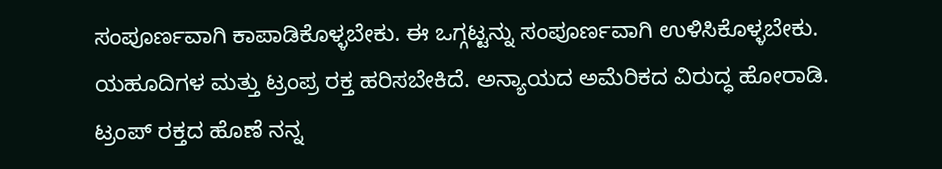ಸಂಪೂರ್ಣವಾಗಿ ಕಾಪಾಡಿಕೊಳ್ಳಬೇಕು. ಈ ಒಗ್ಗಟ್ಟನ್ನು ಸಂಪೂರ್ಣವಾಗಿ ಉಳಿಸಿಕೊಳ್ಳಬೇಕು. ಯಹೂದಿಗಳ ಮತ್ತು ಟ್ರಂಪ್ರ ರಕ್ತ ಹರಿಸಬೇಕಿದೆ. ಅನ್ಯಾಯದ ಅಮೆರಿಕದ ವಿರುದ್ಧ ಹೋರಾಡಿ. ಟ್ರಂಪ್ ರಕ್ತದ ಹೊಣೆ ನನ್ನ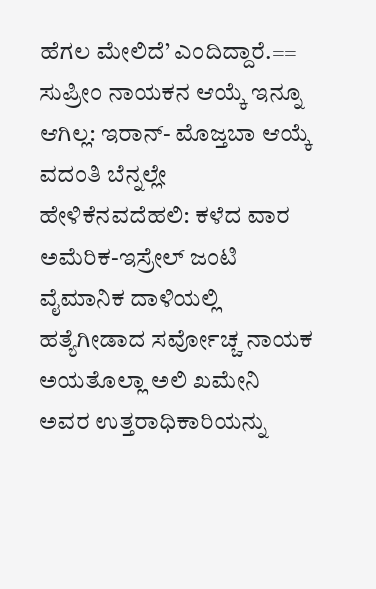ಹೆಗಲ ಮೇಲಿದೆ’ ಎಂದಿದ್ದಾರೆ.==
ಸುಪ್ರೀಂ ನಾಯಕನ ಆಯ್ಕೆ ಇನ್ನೂ ಆಗಿಲ್ಲ: ಇರಾನ್- ಮೊಜ್ತಬಾ ಆಯ್ಕೆ ವದಂತಿ ಬೆನ್ನಲ್ಲೇ ಹೇಳಿಕೆನವದೆಹಲಿ: ಕಳೆದ ವಾರ ಅಮೆರಿಕ-ಇಸ್ರೇಲ್ ಜಂಟಿ ವೈಮಾನಿಕ ದಾಳಿಯಲ್ಲಿ ಹತ್ಯೆಗೀಡಾದ ಸರ್ವೋಚ್ಚ ನಾಯಕ ಅಯತೊಲ್ಲಾ ಅಲಿ ಖಮೇನಿ ಅವರ ಉತ್ತರಾಧಿಕಾರಿಯನ್ನು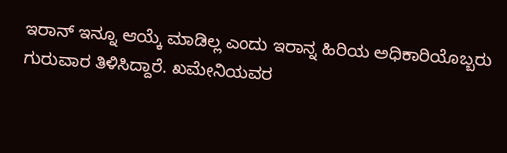ಇರಾನ್ ಇನ್ನೂ ಆಯ್ಕೆ ಮಾಡಿಲ್ಲ ಎಂದು ಇರಾನ್ನ ಹಿರಿಯ ಅಧಿಕಾರಿಯೊಬ್ಬರು ಗುರುವಾರ ತಿಳಿಸಿದ್ದಾರೆ. ಖಮೇನಿಯವರ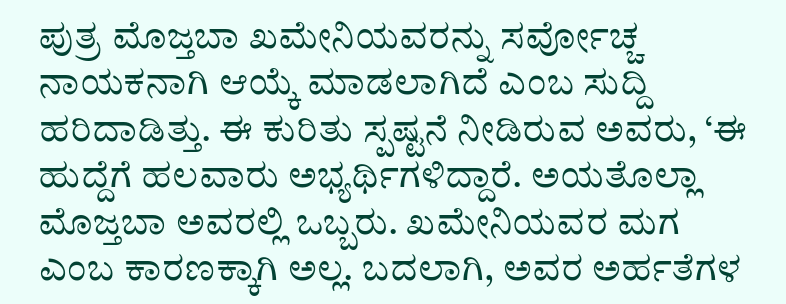ಪುತ್ರ ಮೊಜ್ತಬಾ ಖಮೇನಿಯವರನ್ನು ಸರ್ವೋಚ್ಚ ನಾಯಕನಾಗಿ ಆಯ್ಕೆ ಮಾಡಲಾಗಿದೆ ಎಂಬ ಸುದ್ದಿ ಹರಿದಾಡಿತ್ತು. ಈ ಕುರಿತು ಸ್ಪಷ್ಟನೆ ನೀಡಿರುವ ಅವರು, ‘ಈ ಹುದ್ದೆಗೆ ಹಲವಾರು ಅಭ್ಯರ್ಥಿಗಳಿದ್ದಾರೆ. ಅಯತೊಲ್ಲಾ ಮೊಜ್ತಬಾ ಅವರಲ್ಲಿ ಒಬ್ಬರು. ಖಮೇನಿಯವರ ಮಗ ಎಂಬ ಕಾರಣಕ್ಕಾಗಿ ಅಲ್ಲ. ಬದಲಾಗಿ, ಅವರ ಅರ್ಹತೆಗಳ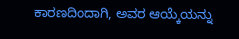ಕಾರಣದಿಂದಾಗಿ, ಅವರ ಆಯ್ಕೆಯನ್ನು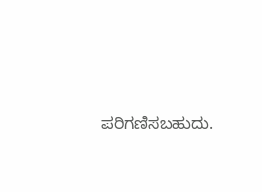ಪರಿಗಣಿಸಬಹುದು.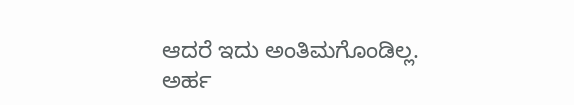ಆದರೆ ಇದು ಅಂತಿಮಗೊಂಡಿಲ್ಲ. ಅರ್ಹ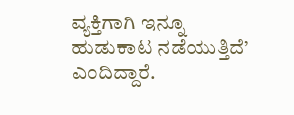ವ್ಯಕ್ತಿಗಾಗಿ ಇನ್ನೂ ಹುಡುಕಾಟ ನಡೆಯುತ್ತಿದೆ’ ಎಂದಿದ್ದಾರೆ.